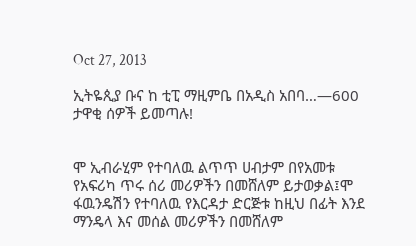Oct 27, 2013

ኢትዬጲያ ቡና ከ ቲፒ ማዚምቤ በአዲስ አበባ…—600 ታዋቂ ሰዎች ይመጣሉ!


ሞ ኢብራሂም የተባለዉ ልጥጥ ሀብታም በየአመቱ የአፍሪካ ጥሩ ሰሪ መሪዎችን በመሸለም ይታወቃል፤ሞ ፋዉንዴሽን የተባለዉ የእርዳታ ድርጅቱ ከዚህ በፊት እንደ ማንዴላ እና መሰል መሪዎችን በመሸለም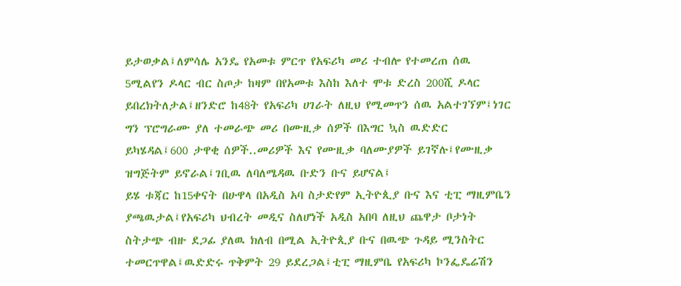ይታወቃል፤ለምሳሌ አንዴ የአመቱ ምርጥ የአፍሪካ መሪ ተብሎ የተመረጠ ሰዉ 5ሚልየን ዶላር ብር ስጦታ ከዛም በየአመቱ እስከ እለተ ሞቱ ድረስ 200ሺ ዶላር ይበረክትለታል፤ዘንድሮ ከ48ት የአፍሪካ ሀገራት ለዚህ የሚመጥን ሰዉ አልተገኘም፤ነገር ግን ፕሮግራሙ ያለ ተመራጭ መሪ በሙዚቃ ሰዎች በእግር ኳስ ዉድድር ይካሄዳል፤600 ታዋቂ ሰዎች..መሪዎች እና የሙዚቃ ባለሙያዎች ይገኛሉ፤የሙዚቃ ዝግጅትም ይኖራል፤ገቢዉ ለባለሜዳዉ ቡድን ቡና ይሆናል፤
ይሄ ቱጃር ከ15ቀናት በሁዋላ በአዲስ አባ ስታድየም ኢትዮጲያ ቡና እና ቲፒ ማዚምቤን ያጫዉታል፤የአፍሪካ ህብረት መዲና ስለሆነች አዲስ አበባ ለዚህ ጨዋታ ቦታነት ስትታጭ ብዙ ደጋፊ ያለዉ ክለብ በሚል ኢትዮጲያ ቡና በዉጭ ጉዳይ ሚንስትር ተመርጥዋል፤ዉድድሩ ጥቅምት 29 ይደረጋል፤ቲፒ ማዚምቤ የአፍሪካ ኮንፌዴሬሽን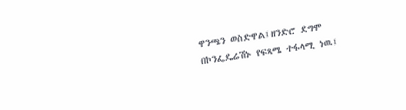ዋንጫን ወስድዋል፤ዘንድሮ ደግሞ በኮንፌዴሬሽኑ የፍጻሜ ተፋላሚ ነዉ፤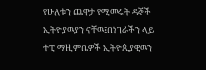የሁለቱን ጨዋታ የሚመሩት ዳኞች ኢትዮያዉያን ናቸዉ፤በነገራችን ላይ ተፒ ማዚምቤዎች ኢትዮጲያዊዉን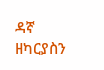ዳኛ ዘካርያስን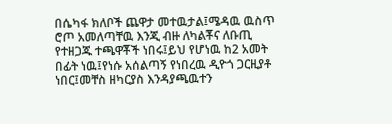በሴካፋ ክለቦች ጨዋታ መተዉታል፤ሜዳዉ ዉስጥ ሮጦ አመለጣቸዉ እንጂ ብዙ ለካልቾና ለቡጢ የተዘጋጁ ተጫዋቾች ነበሩ፤ይህ የሆነዉ ከ2 አመት በፊት ነዉ፤የነሱ አሰልጣኝ የነበረዉ ዲዮጎ ጋርዚያቶ ነበር፤መቸስ ዘካርያስ እንዳያጫዉተን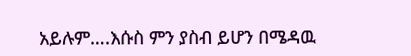አይሉም….እሱስ ምን ያስብ ይሆን በሜዳዉ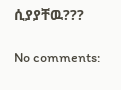ሲያያቸዉ???

No comments: